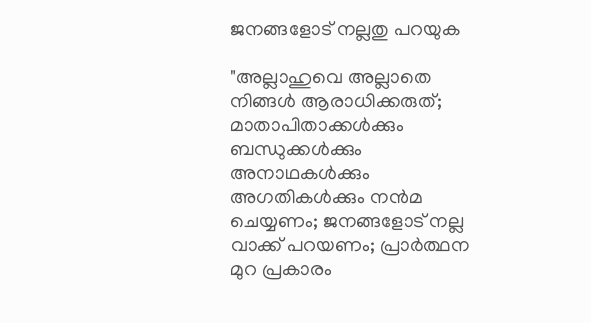ജനങ്ങളോട്‌ നല്ലതു പറയുക

"അല്ലാഹുവെ അല്ലാതെ നിങ്ങള്‍ ആരാധിക്കരുത്‌; മാതാപിതാക്കള്‍ക്കും ബന്ധുക്കള്‍ക്കും അനാഥകള്‍ക്കും അഗതികള്‍ക്കും നന്‍മ ചെയ്യണം; ജനങ്ങളോട് നല്ല വാക്ക് പറയണം; പ്രാര്‍ത്ഥന മുറ പ്രകാരം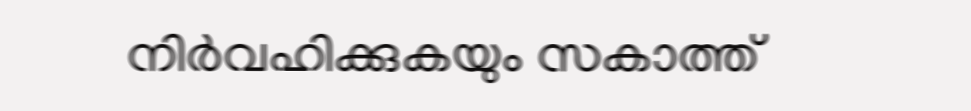നിര്‍വഹിക്കുകയും സകാത്ത്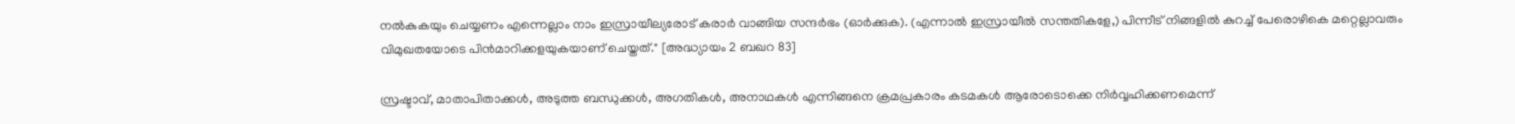നല്‍കുകയും ചെയ്യണം എന്നെല്ലാം നാം ഇസ്രായീല്യരോട് കരാര്‍ വാങ്ങിയ സന്ദര്‍ഭം (ഓര്‍ക്കുക). (എന്നാല്‍ ഇസ്രായീല്‍ സന്തതികളേ,) പിന്നീട് നിങ്ങളില്‍ കുറച്ച് പേരൊഴികെ മറ്റെല്ലാവരും വിമുഖതയോടെ പിന്‍മാറിക്കളയുകയാണ് ചെയ്തത്‌." [അദ്ധ്യായം 2 ബഖറ 83]

സ്രഷ്ടാവ്‌, മാതാപിതാക്കൾ, അടുത്ത ബന്ധുക്കൾ, അഗതികൾ, അനാഥകൾ എന്നിങ്ങനെ ക്രമപ്രകാരം കടമകൾ ആരോടൊക്കെ നിർവ്വഹിക്കണമെന്ന്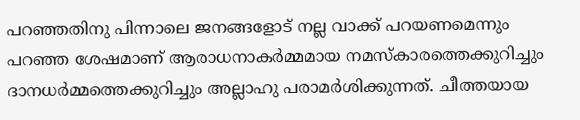പറഞ്ഞതിനു പിന്നാലെ ജനങ്ങളോട്‌ നല്ല വാക്ക്‌ പറയണമെന്നും പറഞ്ഞ ശേഷമാണ് ആരാധനാകർമ്മമായ നമസ്കാരത്തെക്കുറിച്ചും ദാനധർമ്മത്തെക്കുറിച്ചും അല്ലാഹു പരാമർശിക്കുന്നത്‌. ചീത്തയായ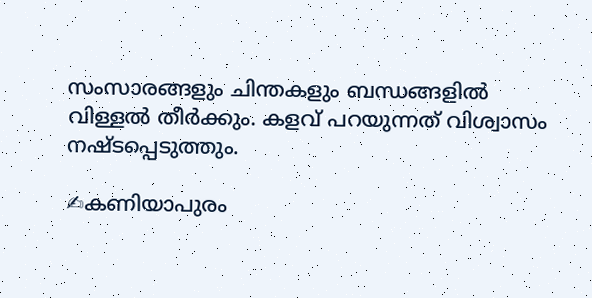സംസാരങ്ങളും ചിന്തകളും ബന്ധങ്ങളിൽ വിള്ളൽ തീർക്കും. കളവ്‌ പറയുന്നത്‌ വിശ്വാസം നഷ്ടപ്പെടുത്തും.

✍കണിയാപുരം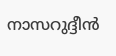നാസറുദ്ദീൻ